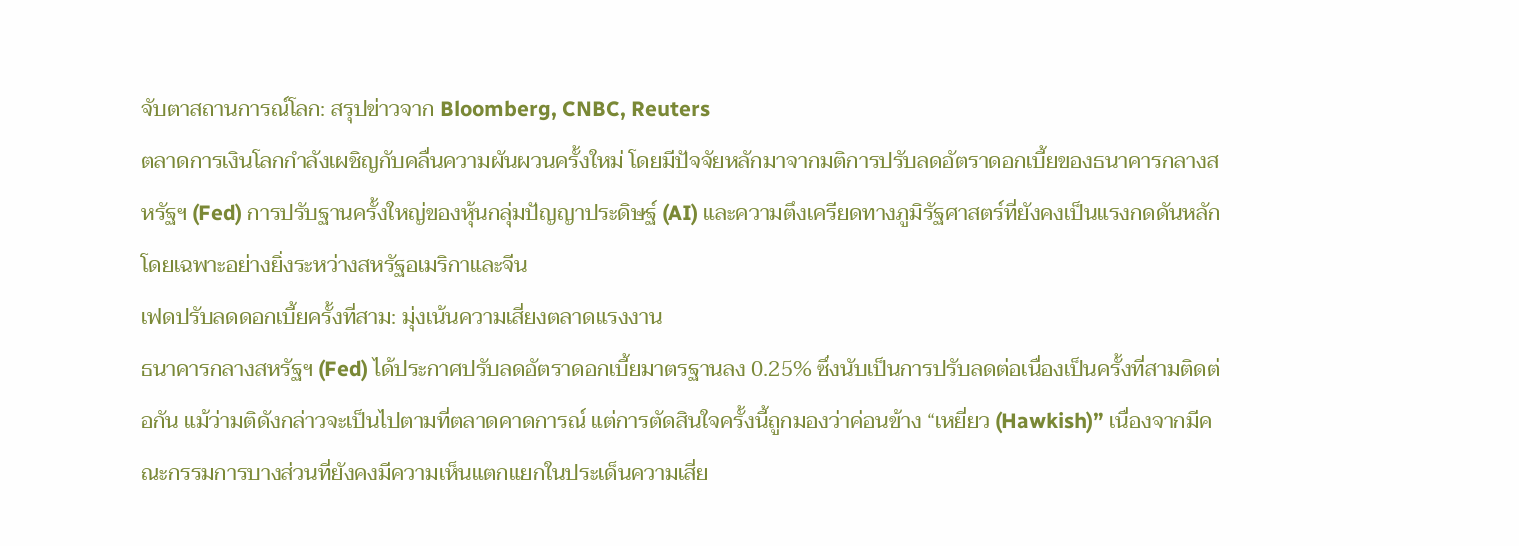จับตาสถานการณ์โลก: สรุปข่าวจาก Bloomberg, CNBC, Reuters
ตลาดการเงินโลกกำลังเผชิญกับคลื่นความผันผวนครั้งใหม่ โดยมีปัจจัยหลักมาจากมติการปรับลดอัตราดอกเบี้ยของธนาคารกลางสหรัฐฯ (Fed) การปรับฐานครั้งใหญ่ของหุ้นกลุ่มปัญญาประดิษฐ์ (AI) และความตึงเครียดทางภูมิรัฐศาสตร์ที่ยังคงเป็นแรงกดดันหลัก โดยเฉพาะอย่างยิ่งระหว่างสหรัฐอเมริกาและจีน
เฟดปรับลดดอกเบี้ยครั้งที่สาม: มุ่งเน้นความเสี่ยงตลาดแรงงาน
ธนาคารกลางสหรัฐฯ (Fed) ได้ประกาศปรับลดอัตราดอกเบี้ยมาตรฐานลง 0.25% ซึ่งนับเป็นการปรับลดต่อเนื่องเป็นครั้งที่สามติดต่อกัน แม้ว่ามติดังกล่าวจะเป็นไปตามที่ตลาดคาดการณ์ แต่การตัดสินใจครั้งนี้ถูกมองว่าค่อนข้าง “เหยี่ยว (Hawkish)” เนื่องจากมีคณะกรรมการบางส่วนที่ยังคงมีความเห็นแตกแยกในประเด็นความเสี่ย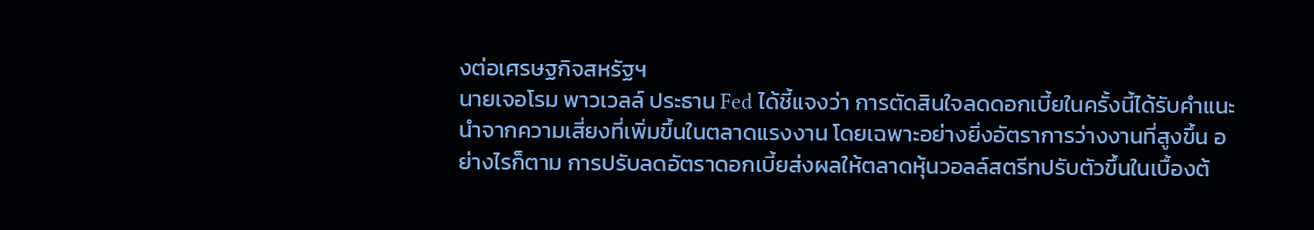งต่อเศรษฐกิจสหรัฐฯ
นายเจอโรม พาวเวลล์ ประธาน Fed ได้ชี้แจงว่า การตัดสินใจลดดอกเบี้ยในครั้งนี้ได้รับคำแนะนำจากความเสี่ยงที่เพิ่มขึ้นในตลาดแรงงาน โดยเฉพาะอย่างยิ่งอัตราการว่างงานที่สูงขึ้น อย่างไรก็ตาม การปรับลดอัตราดอกเบี้ยส่งผลให้ตลาดหุ้นวอลล์สตรีทปรับตัวขึ้นในเบื้องต้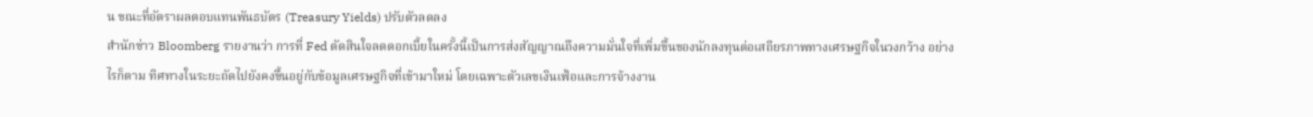น ขณะที่อัตราผลตอบแทนพันธบัตร (Treasury Yields) ปรับตัวลดลง
สำนักข่าว Bloomberg รายงานว่า การที่ Fed ตัดสินใจลดดอกเบี้ยในครั้งนี้เป็นการส่งสัญญาณถึงความมั่นใจที่เพิ่มขึ้นของนักลงทุนต่อเสถียรภาพทางเศรษฐกิจในวงกว้าง อย่างไรก็ตาม ทิศทางในระยะถัดไปยังคงขึ้นอยู่กับข้อมูลเศรษฐกิจที่เข้ามาใหม่ โดยเฉพาะตัวเลขเงินเฟ้อและการจ้างงาน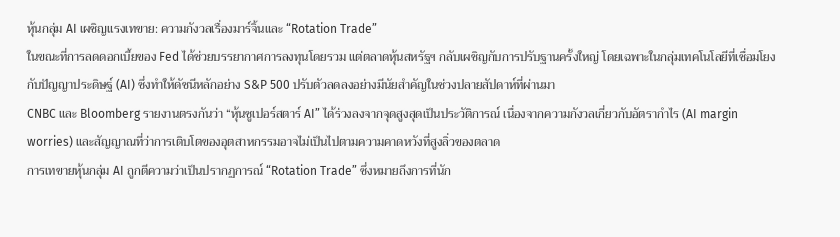หุ้นกลุ่ม AI เผชิญแรงเทขาย: ความกังวลเรื่องมาร์จิ้นและ “Rotation Trade”
ในขณะที่การลดดอกเบี้ยของ Fed ได้ช่วยบรรยากาศการลงทุนโดยรวม แต่ตลาดหุ้นสหรัฐฯ กลับเผชิญกับการปรับฐานครั้งใหญ่ โดยเฉพาะในกลุ่มเทคโนโลยีที่เชื่อมโยงกับปัญญาประดิษฐ์ (AI) ซึ่งทำให้ดัชนีหลักอย่าง S&P 500 ปรับตัวลดลงอย่างมีนัยสำคัญในช่วงปลายสัปดาห์ที่ผ่านมา
CNBC และ Bloomberg รายงานตรงกันว่า “หุ้นซูเปอร์สตาร์ AI” ได้ร่วงลงจากจุดสูงสุดเป็นประวัติการณ์ เนื่องจากความกังวลเกี่ยวกับอัตรากำไร (AI margin worries) และสัญญาณที่ว่าการเติบโตของอุตสาหกรรมอาจไม่เป็นไปตามความคาดหวังที่สูงลิ่วของตลาด
การเทขายหุ้นกลุ่ม AI ถูกตีความว่าเป็นปรากฏการณ์ “Rotation Trade” ซึ่งหมายถึงการที่นัก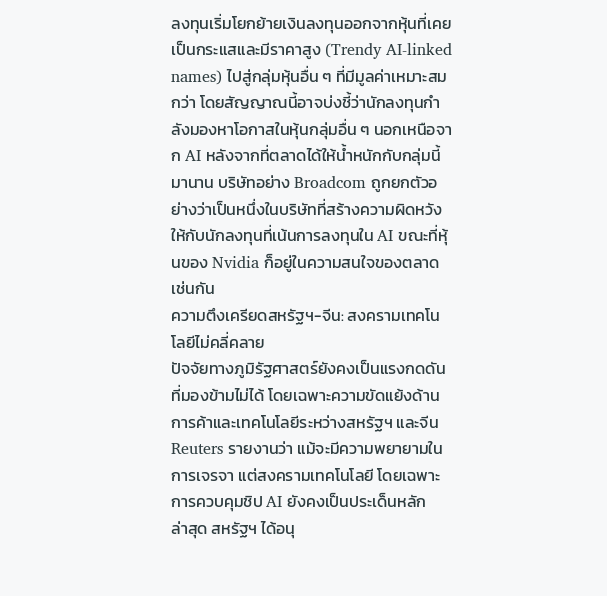ลงทุนเริ่มโยกย้ายเงินลงทุนออกจากหุ้นที่เคยเป็นกระแสและมีราคาสูง (Trendy AI-linked names) ไปสู่กลุ่มหุ้นอื่น ๆ ที่มีมูลค่าเหมาะสมกว่า โดยสัญญาณนี้อาจบ่งชี้ว่านักลงทุนกำลังมองหาโอกาสในหุ้นกลุ่มอื่น ๆ นอกเหนือจาก AI หลังจากที่ตลาดได้ให้น้ำหนักกับกลุ่มนี้มานาน บริษัทอย่าง Broadcom ถูกยกตัวอย่างว่าเป็นหนึ่งในบริษัทที่สร้างความผิดหวังให้กับนักลงทุนที่เน้นการลงทุนใน AI ขณะที่หุ้นของ Nvidia ก็อยู่ในความสนใจของตลาดเช่นกัน
ความตึงเครียดสหรัฐฯ-จีน: สงครามเทคโนโลยีไม่คลี่คลาย
ปัจจัยทางภูมิรัฐศาสตร์ยังคงเป็นแรงกดดันที่มองข้ามไม่ได้ โดยเฉพาะความขัดแย้งด้านการค้าและเทคโนโลยีระหว่างสหรัฐฯ และจีน Reuters รายงานว่า แม้จะมีความพยายามในการเจรจา แต่สงครามเทคโนโลยี โดยเฉพาะการควบคุมชิป AI ยังคงเป็นประเด็นหลัก
ล่าสุด สหรัฐฯ ได้อนุ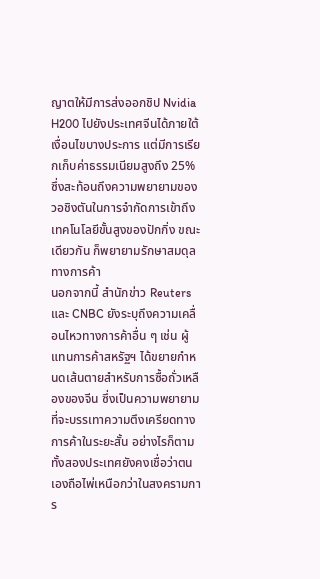ญาตให้มีการส่งออกชิป Nvidia H200 ไปยังประเทศจีนได้ภายใต้เงื่อนไขบางประการ แต่มีการเรียกเก็บค่าธรรมเนียมสูงถึง 25% ซึ่งสะท้อนถึงความพยายามของวอชิงตันในการจำกัดการเข้าถึงเทคโนโลยีขั้นสูงของปักกิ่ง ขณะเดียวกัน ก็พยายามรักษาสมดุลทางการค้า
นอกจากนี้ สำนักข่าว Reuters และ CNBC ยังระบุถึงความเคลื่อนไหวทางการค้าอื่น ๆ เช่น ผู้แทนการค้าสหรัฐฯ ได้ขยายกำหนดเส้นตายสำหรับการซื้อถั่วเหลืองของจีน ซึ่งเป็นความพยายามที่จะบรรเทาความตึงเครียดทางการค้าในระยะสั้น อย่างไรก็ตาม ทั้งสองประเทศยังคงเชื่อว่าตนเองถือไพ่เหนือกว่าในสงครามการ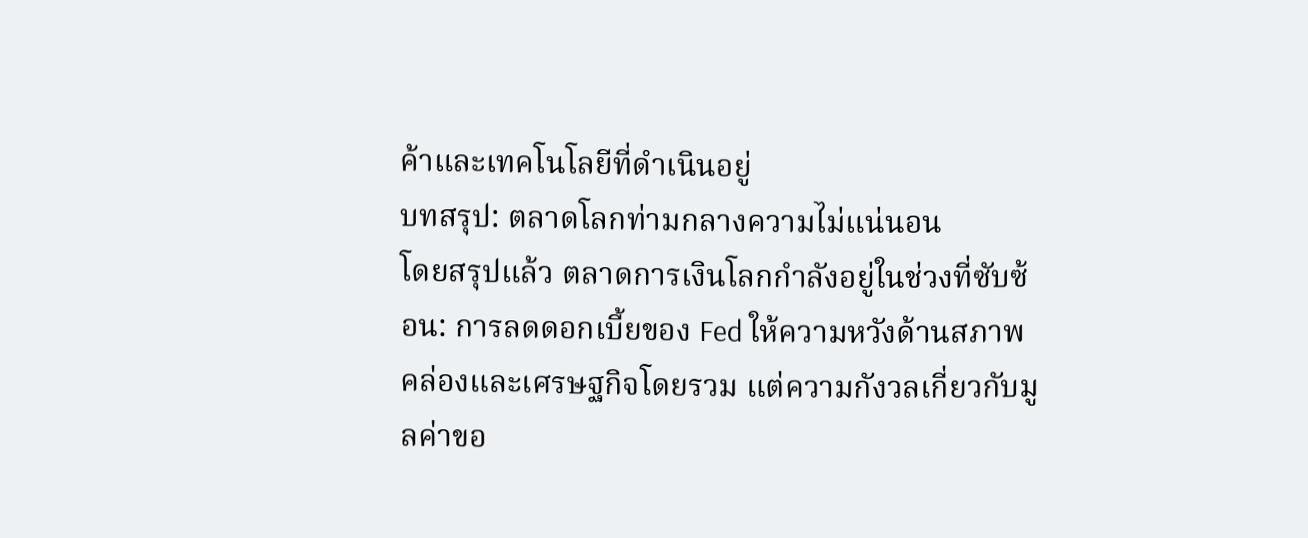ค้าและเทคโนโลยีที่ดำเนินอยู่
บทสรุป: ตลาดโลกท่ามกลางความไม่แน่นอน
โดยสรุปแล้ว ตลาดการเงินโลกกำลังอยู่ในช่วงที่ซับซ้อน: การลดดอกเบี้ยของ Fed ให้ความหวังด้านสภาพคล่องและเศรษฐกิจโดยรวม แต่ความกังวลเกี่ยวกับมูลค่าขอ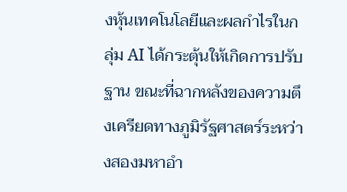งหุ้นเทคโนโลยีและผลกำไรในกลุ่ม AI ได้กระตุ้นให้เกิดการปรับฐาน ขณะที่ฉากหลังของความตึงเครียดทางภูมิรัฐศาสตร์ระหว่างสองมหาอำ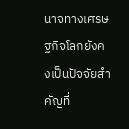นาจทางเศรษฐกิจโลกยังคงเป็นปัจจัยสำคัญที่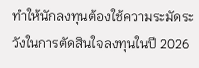ทำให้นักลงทุนต้องใช้ความระมัดระวังในการตัดสินใจลงทุนในปี 2026